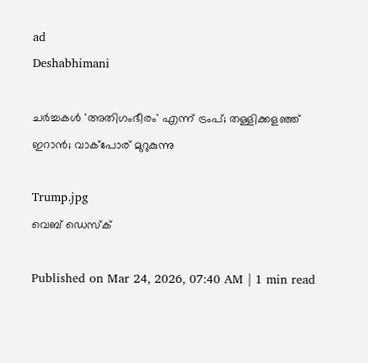ad
Deshabhimani

ചർച്ചകൾ 'അതിഗംഭീരം' എന്ന് ട്രംപ്; തള്ളിക്കളഞ്ഞ് ഇറാൻ; വാക്പോര് മുറുകുന്നു

Trump.jpg
വെബ് ഡെസ്ക്

Published on Mar 24, 2026, 07:40 AM | 1 min read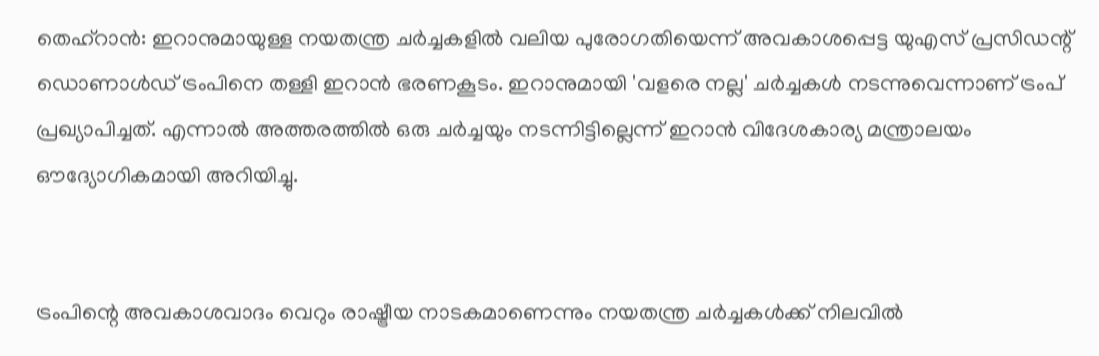തെഹ്‌റാൻ: ഇറാനുമായുള്ള നയതന്ത്ര ചർച്ചകളിൽ വലിയ പുരോഗതിയെന്ന് അവകാശപ്പെട്ട യുഎസ് പ്രസിഡന്റ് ഡൊണാൾഡ് ട്രംപിനെ തള്ളി ഇറാൻ ഭരണകൂടം. ഇറാനുമായി 'വളരെ നല്ല' ചർച്ചകൾ നടന്നുവെന്നാണ് ട്രംപ് പ്രഖ്യാപിച്ചത്. എന്നാൽ അത്തരത്തിൽ ഒരു ചർച്ചയും നടന്നിട്ടില്ലെന്ന് ഇറാൻ വിദേശകാര്യ മന്ത്രാലയം ഔദ്യോഗികമായി അറിയിച്ചു.


ട്രംപിന്റെ അവകാശവാദം വെറും രാഷ്ട്രീയ നാടകമാണെന്നും നയതന്ത്ര ചർച്ചകൾക്ക് നിലവിൽ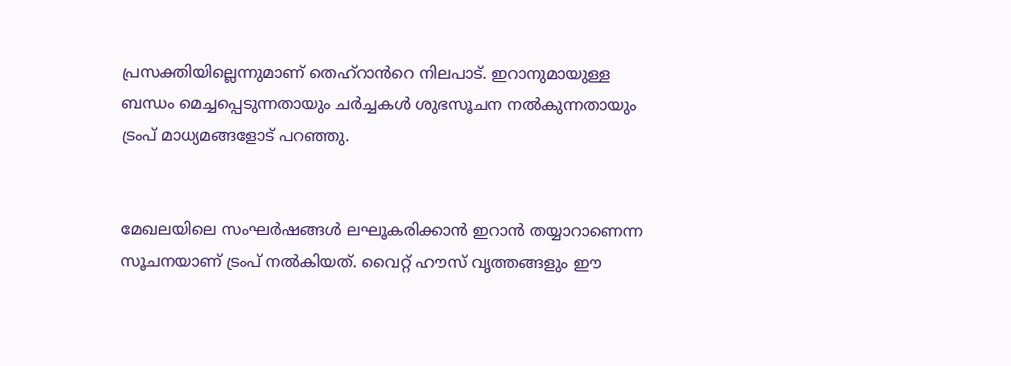പ്രസക്തിയില്ലെന്നുമാണ് തെഹ്റാൻറെ നിലപാട്. ഇറാനുമായുള്ള ബന്ധം മെച്ചപ്പെടുന്നതായും ചർച്ചകൾ ശുഭസൂചന നൽകുന്നതായും ട്രംപ് മാധ്യമങ്ങളോട് പറഞ്ഞു.


മേഖലയിലെ സംഘർഷങ്ങൾ ലഘൂകരിക്കാൻ ഇറാൻ തയ്യാറാണെന്ന സൂചനയാണ് ട്രംപ് നൽകിയത്. വൈറ്റ് ഹൗസ് വൃത്തങ്ങളും ഈ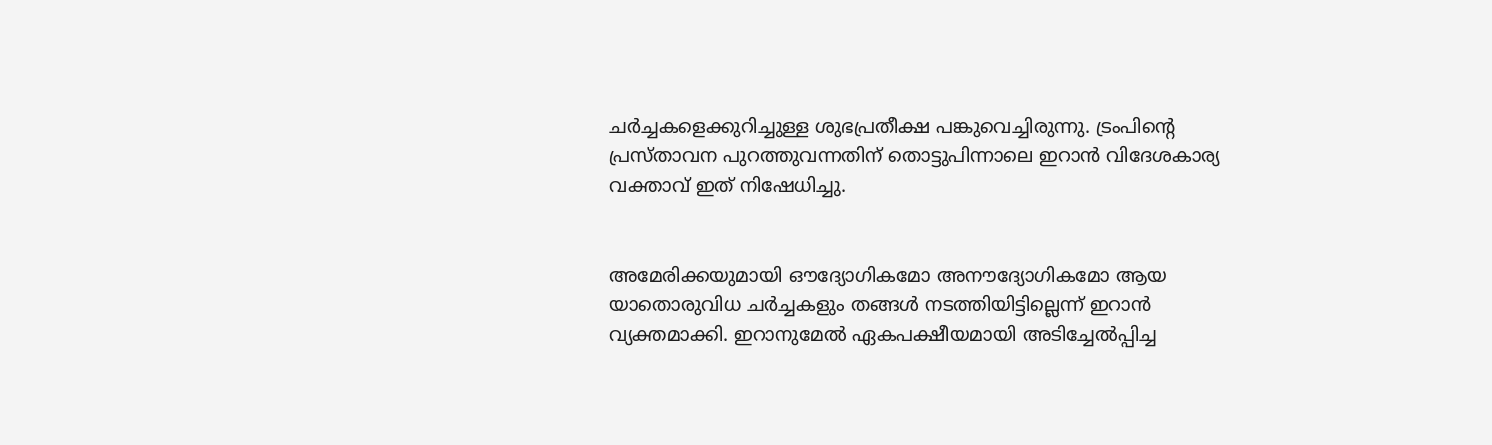ചർച്ചകളെക്കുറിച്ചുള്ള ശുഭപ്രതീക്ഷ പങ്കുവെച്ചിരുന്നു. ട്രംപിന്റെ പ്രസ്താവന പുറത്തുവന്നതിന് തൊട്ടുപിന്നാലെ ഇറാൻ വിദേശകാര്യ വക്താവ് ഇത് നിഷേധിച്ചു.


അമേരിക്കയുമായി ഔദ്യോഗികമോ അനൗദ്യോഗികമോ ആയ യാതൊരുവിധ ചർച്ചകളും തങ്ങൾ നടത്തിയിട്ടില്ലെന്ന് ഇറാൻ വ്യക്തമാക്കി. ഇറാനുമേൽ ഏകപക്ഷീയമായി അടിച്ചേൽപ്പിച്ച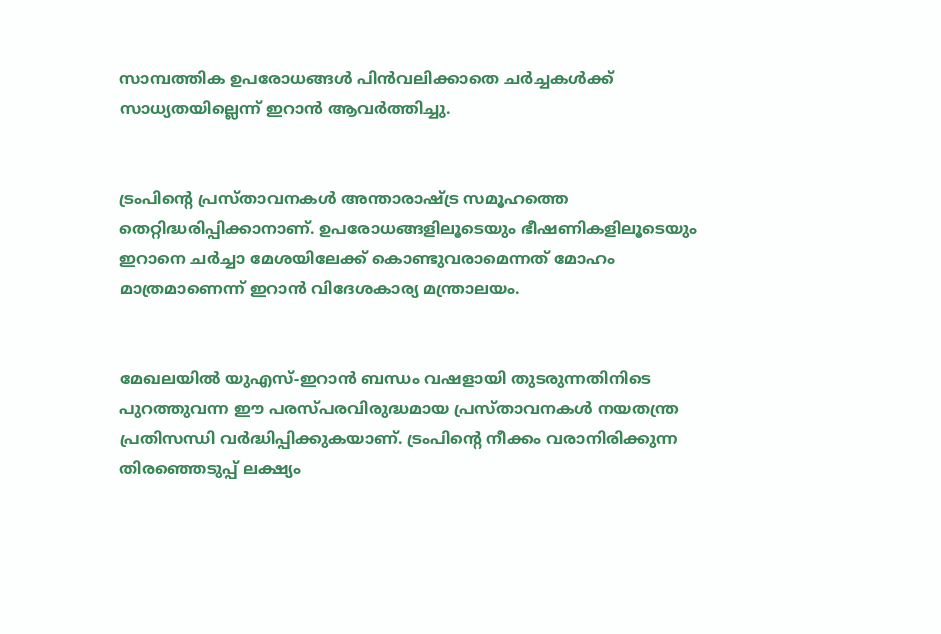സാമ്പത്തിക ഉപരോധങ്ങൾ പിൻവലിക്കാതെ ചർച്ചകൾക്ക് സാധ്യതയില്ലെന്ന് ഇറാൻ ആവർത്തിച്ചു.


ട്രംപിന്റെ പ്രസ്താവനകൾ അന്താരാഷ്ട്ര സമൂഹത്തെ തെറ്റിദ്ധരിപ്പിക്കാനാണ്. ഉപരോധങ്ങളിലൂടെയും ഭീഷണികളിലൂടെയും ഇറാനെ ചർച്ചാ മേശയിലേക്ക് കൊണ്ടുവരാമെന്നത് മോഹം മാത്രമാണെന്ന് ഇറാൻ വിദേശകാര്യ മന്ത്രാലയം.


മേഖലയിൽ യുഎസ്-ഇറാൻ ബന്ധം വഷളായി തുടരുന്നതിനിടെ പുറത്തുവന്ന ഈ പരസ്പരവിരുദ്ധമായ പ്രസ്താവനകൾ നയതന്ത്ര പ്രതിസന്ധി വർദ്ധിപ്പിക്കുകയാണ്. ട്രംപിന്റെ നീക്കം വരാനിരിക്കുന്ന തിരഞ്ഞെടുപ്പ് ലക്ഷ്യം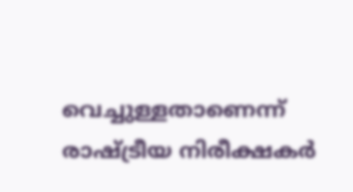വെച്ചുള്ളതാണെന്ന് രാഷ്ട്രീയ നിരീക്ഷകർ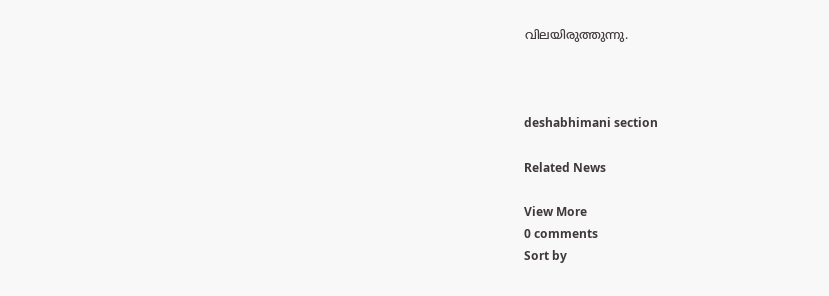വിലയിരുത്തുന്നു.



deshabhimani section

Related News

View More
0 comments
Sort by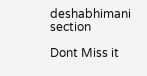deshabhimani section

Dont Miss it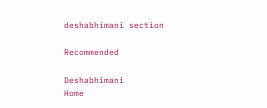deshabhimani section

Recommended

Deshabhimani
Home